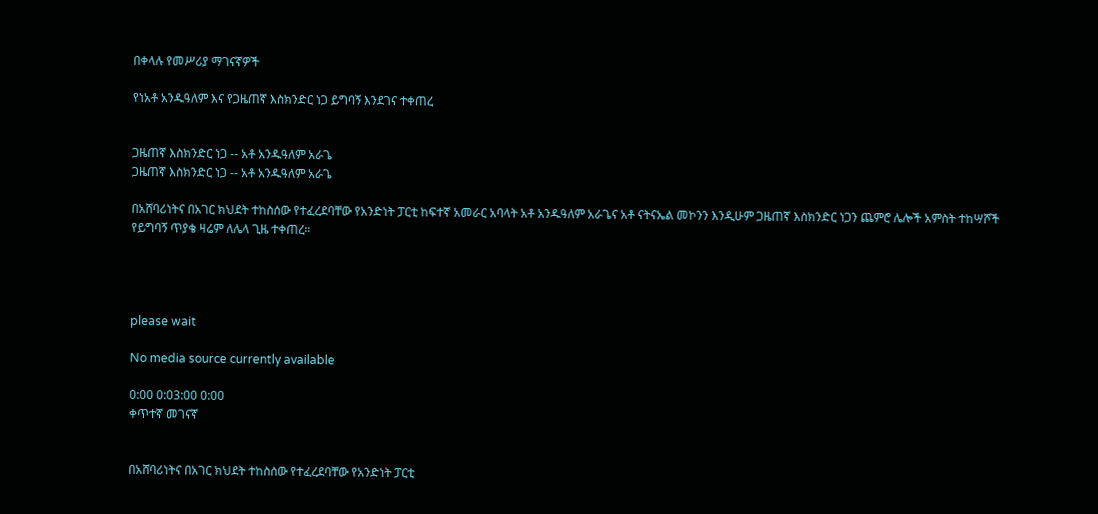በቀላሉ የመሥሪያ ማገናኛዎች

የነአቶ አንዱዓለም እና የጋዜጠኛ እስክንድር ነጋ ይግባኝ እንደገና ተቀጠረ


ጋዜጠኛ እስክንድር ነጋ -- አቶ አንዱዓለም አራጌ
ጋዜጠኛ እስክንድር ነጋ -- አቶ አንዱዓለም አራጌ

በአሸባሪነትና በአገር ክህደት ተከስሰው የተፈረደባቸው የአንድነት ፓርቲ ከፍተኛ አመራር አባላት አቶ አንዱዓለም አራጌና አቶ ናትናኤል መኮንን እንዲሁም ጋዜጠኛ እስክንድር ነጋን ጨምሮ ሌሎች አምስት ተከሣሾች የይግባኝ ጥያቄ ዛሬም ለሌላ ጊዜ ተቀጠረ።




please wait

No media source currently available

0:00 0:03:00 0:00
ቀጥተኛ መገናኛ


በአሸባሪነትና በአገር ክህደት ተከስሰው የተፈረደባቸው የአንድነት ፓርቲ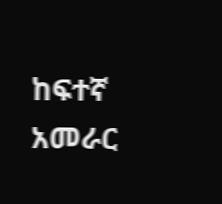ከፍተኛ አመራር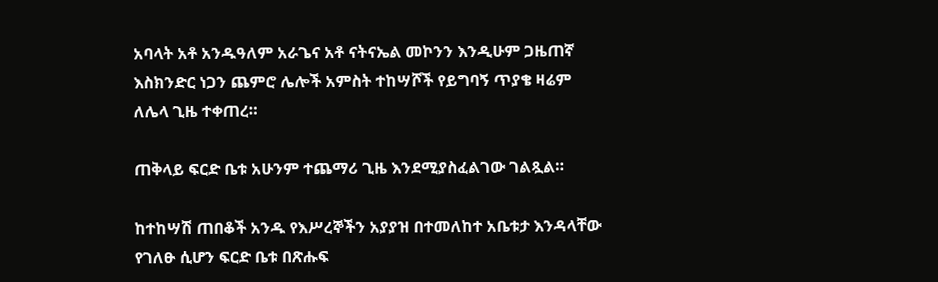አባላት አቶ አንዱዓለም አራጌና አቶ ናትናኤል መኮንን እንዲሁም ጋዜጠኛ እስክንድር ነጋን ጨምሮ ሌሎች አምስት ተከሣሾች የይግባኝ ጥያቄ ዛሬም ለሌላ ጊዜ ተቀጠረ።

ጠቅላይ ፍርድ ቤቱ አሁንም ተጨማሪ ጊዜ እንደሚያስፈልገው ገልጿል።

ከተከሣሽ ጠበቆች አንዱ የእሥረኞችን አያያዝ በተመለከተ አቤቱታ እንዳላቸው የገለፁ ሲሆን ፍርድ ቤቱ በጽሑፍ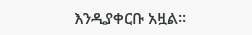እንዲያቀርቡ አዟል።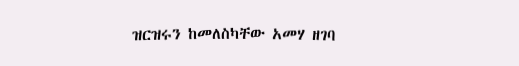ዝርዝሩን ከመለስካቸው አመሃ ዘገባ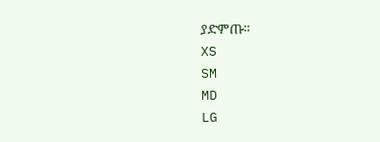ያድምጡ።
XS
SM
MD
LG